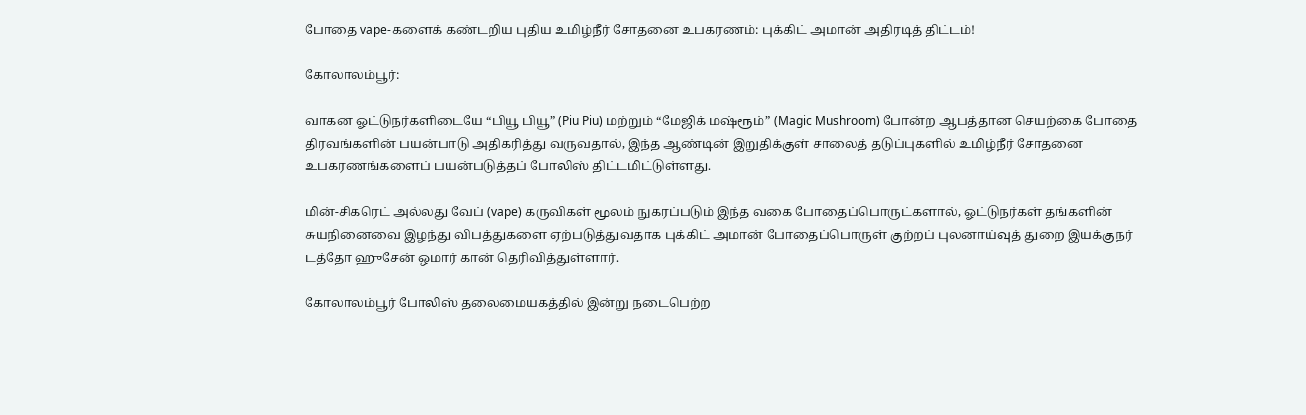போதை vape-களைக் கண்டறிய புதிய உமிழ்நீர் சோதனை உபகரணம்: புக்கிட் அமான் அதிரடித் திட்டம்!

கோலாலம்பூர்:

வாகன ஓட்டுநர்களிடையே “பியூ பியூ” (Piu Piu) மற்றும் “மேஜிக் மஷ்ரூம்” (Magic Mushroom) போன்ற ஆபத்தான செயற்கை போதை திரவங்களின் பயன்பாடு அதிகரித்து வருவதால், இந்த ஆண்டின் இறுதிக்குள் சாலைத் தடுப்புகளில் உமிழ்நீர் சோதனை உபகரணங்களைப் பயன்படுத்தப் போலிஸ் திட்டமிட்டுள்ளது.

மின்-சிகரெட் அல்லது வேப் (vape) கருவிகள் மூலம் நுகரப்படும் இந்த வகை போதைப்பொருட்களால், ஓட்டுநர்கள் தங்களின் சுயநினைவை இழந்து விபத்துகளை ஏற்படுத்துவதாக புக்கிட் அமான் போதைப்பொருள் குற்றப் புலனாய்வுத் துறை இயக்குநர் டத்தோ ஹுசேன் ஒமார் கான் தெரிவித்துள்ளார்.

கோலாலம்பூர் போலிஸ் தலைமையகத்தில் இன்று நடைபெற்ற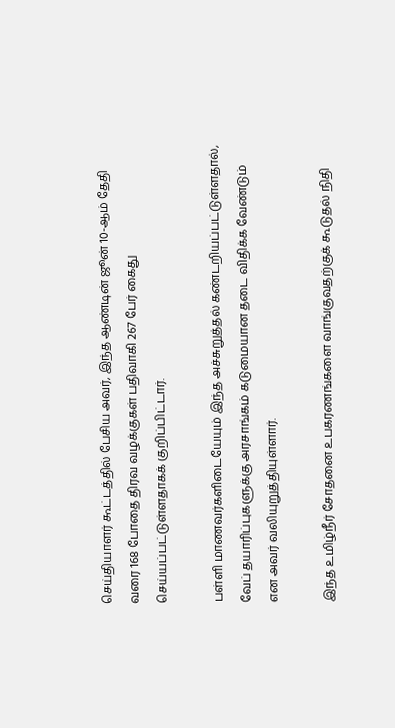செய்தியாளர் கூட்டத்தில் பேசிய அவர், இந்த ஆண்டின் ஜூன் 10-ஆம் தேதி வரை 168 போதை திரவ வழக்குகள் பதிவாகி 267 பேர் கைது செய்யப்பட்டுள்ளதாகக் குறிப்பிட்டார்.

பள்ளி மாணவர்களிடையேயும் இந்த அச்சுறுத்தல் கண்டறியப்பட்டுள்ளதால், வேப் தயாரிப்புகளுக்கு அரசாங்கம் கடுமையான தடை விதிக்க வேண்டும் என அவர் வலியுறுத்தியுள்ளார்.

இந்த உமிழ்நீர் சோதனை உபகரணங்களை வாங்குவதற்குக் கூடுதல் நிதி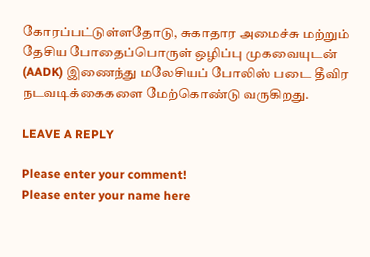கோரப்பட்டுள்ளதோடு, சுகாதார அமைச்சு மற்றும் தேசிய போதைப்பொருள் ஒழிப்பு முகவையுடன் (AADK) இணைந்து மலேசியப் போலிஸ் படை தீவிர நடவடிக்கைகளை மேற்கொண்டு வருகிறது.

LEAVE A REPLY

Please enter your comment!
Please enter your name here